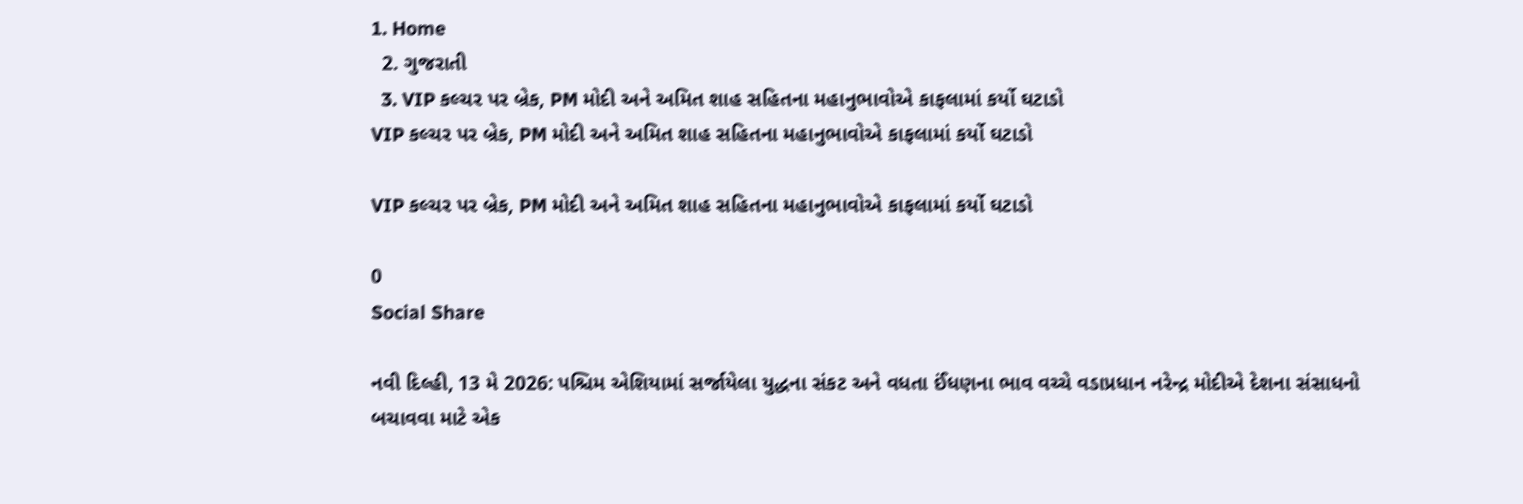1. Home
  2. ગુજરાતી
  3. VIP કલ્ચર પર બ્રેક, PM મોદી અને અમિત શાહ સહિતના મહાનુભાવોએ કાફલામાં કર્યો ઘટાડો
VIP કલ્ચર પર બ્રેક, PM મોદી અને અમિત શાહ સહિતના મહાનુભાવોએ કાફલામાં કર્યો ઘટાડો

VIP કલ્ચર પર બ્રેક, PM મોદી અને અમિત શાહ સહિતના મહાનુભાવોએ કાફલામાં કર્યો ઘટાડો

0
Social Share

નવી દિલ્હી, 13 મે 2026: પશ્ચિમ એશિયામાં સર્જાયેલા યુદ્ધના સંકટ અને વધતા ઈંધણના ભાવ વચ્ચે વડાપ્રધાન નરેન્દ્ર મોદીએ દેશના સંસાધનો બચાવવા માટે એક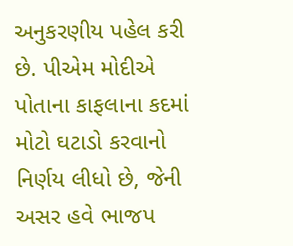અનુકરણીય પહેલ કરી છે. પીએમ મોદીએ પોતાના કાફલાના કદમાં મોટો ઘટાડો કરવાનો નિર્ણય લીધો છે, જેની અસર હવે ભાજપ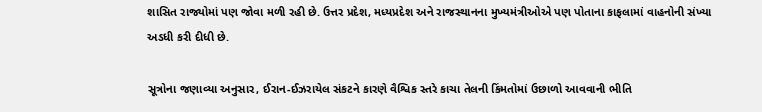શાસિત રાજ્યોમાં પણ જોવા મળી રહી છે. ઉત્તર પ્રદેશ, મધ્યપ્રદેશ અને રાજસ્થાનના મુખ્યમંત્રીઓએ પણ પોતાના કાફલામાં વાહનોની સંખ્યા અડધી કરી દીધી છે.

સૂત્રોના જણાવ્યા અનુસાર, ઈરાન-ઈઝરાયેલ સંકટને કારણે વૈશ્વિક સ્તરે કાચા તેલની કિંમતોમાં ઉછાળો આવવાની ભીતિ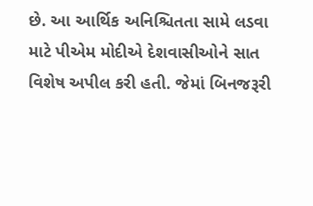છે. આ આર્થિક અનિશ્ચિતતા સામે લડવા માટે પીએમ મોદીએ દેશવાસીઓને સાત વિશેષ અપીલ કરી હતી. જેમાં બિનજરૂરી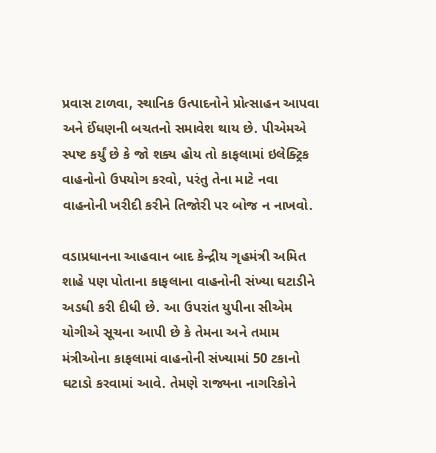પ્રવાસ ટાળવા, સ્થાનિક ઉત્પાદનોને પ્રોત્સાહન આપવા અને ઈંધણની બચતનો સમાવેશ થાય છે. પીએમએ સ્પષ્ટ કર્યું છે કે જો શક્ય હોય તો કાફલામાં ઇલેક્ટ્રિક વાહનોનો ઉપયોગ કરવો, પરંતુ તેના માટે નવા વાહનોની ખરીદી કરીને તિજોરી પર બોજ ન નાખવો.

વડાપ્રધાનના આહવાન બાદ કેન્દ્રીય ગૃહમંત્રી અમિત શાહે પણ પોતાના કાફલાના વાહનોની સંખ્યા ઘટાડીને અડધી કરી દીધી છે. આ ઉપરાંત યુપીના સીએમ યોગીએ સૂચના આપી છે કે તેમના અને તમામ મંત્રીઓના કાફલામાં વાહનોની સંખ્યામાં 50 ટકાનો ઘટાડો કરવામાં આવે. તેમણે રાજ્યના નાગરિકોને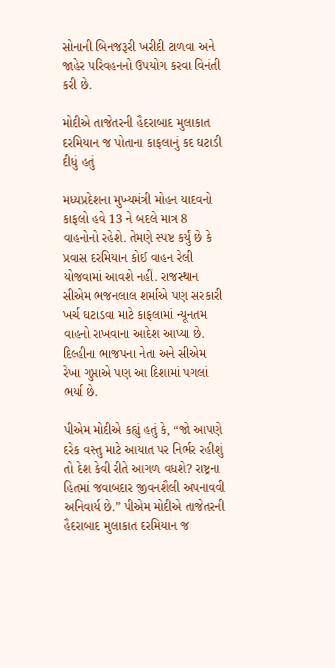સોનાની બિનજરૂરી ખરીદી ટાળવા અને જાહેર પરિવહનનો ઉપયોગ કરવા વિનંતી કરી છે.

મોદીએ તાજેતરની હૈદરાબાદ મુલાકાત દરમિયાન જ પોતાના કાફલાનું કદ ઘટાડી દીધું હતું

મધ્યપ્રદેશના મુખ્યમંત્રી મોહન યાદવનો કાફલો હવે 13 ને બદલે માત્ર 8 વાહનોનો રહેશે. તેમણે સ્પષ્ટ કર્યું છે કે પ્રવાસ દરમિયાન કોઈ વાહન રેલી યોજવામાં આવશે નહીં. રાજસ્થાન સીએમ ભજનલાલ શર્માએ પણ સરકારી ખર્ચ ઘટાડવા માટે કાફલામાં ન્યૂનતમ વાહનો રાખવાના આદેશ આપ્યા છે. દિલ્હીના ભાજપના નેતા અને સીએમ રેખા ગુપ્તાએ પણ આ દિશામાં પગલાં ભર્યા છે.

પીએમ મોદીએ કહ્યું હતું કે, “જો આપણે દરેક વસ્તુ માટે આયાત પર નિર્ભર રહીશું તો દેશ કેવી રીતે આગળ વધશે? રાષ્ટ્રના હિતમાં જવાબદાર જીવનશૈલી અપનાવવી અનિવાર્ય છે.” પીએમ મોદીએ તાજેતરની હૈદરાબાદ મુલાકાત દરમિયાન જ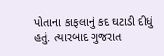પોતાના કાફલાનું કદ ઘટાડી દીધું હતું. ત્યારબાદ ગુજરાત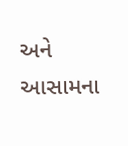અને આસામના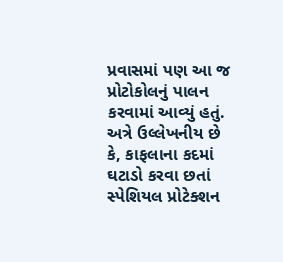પ્રવાસમાં પણ આ જ પ્રોટોકોલનું પાલન કરવામાં આવ્યું હતું. અત્રે ઉલ્લેખનીય છે કે, કાફલાના કદમાં ઘટાડો કરવા છતાં સ્પેશિયલ પ્રોટેક્શન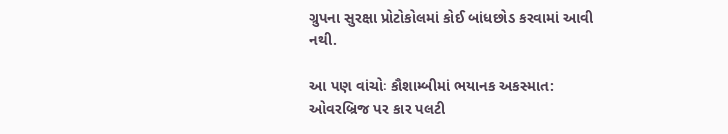ગ્રુપના સુરક્ષા પ્રોટોકોલમાં કોઈ બાંધછોડ કરવામાં આવી નથી.

આ પણ વાંચોઃ કૌશામ્બીમાં ભયાનક અકસ્માત: ઓવરબ્રિજ પર કાર પલટી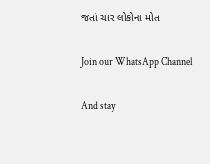જતાં ચાર લોકોના મોત

Join our WhatsApp Channel

And stay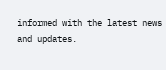informed with the latest news and updates.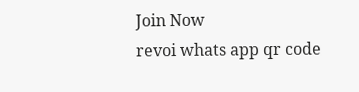Join Now
revoi whats app qr code